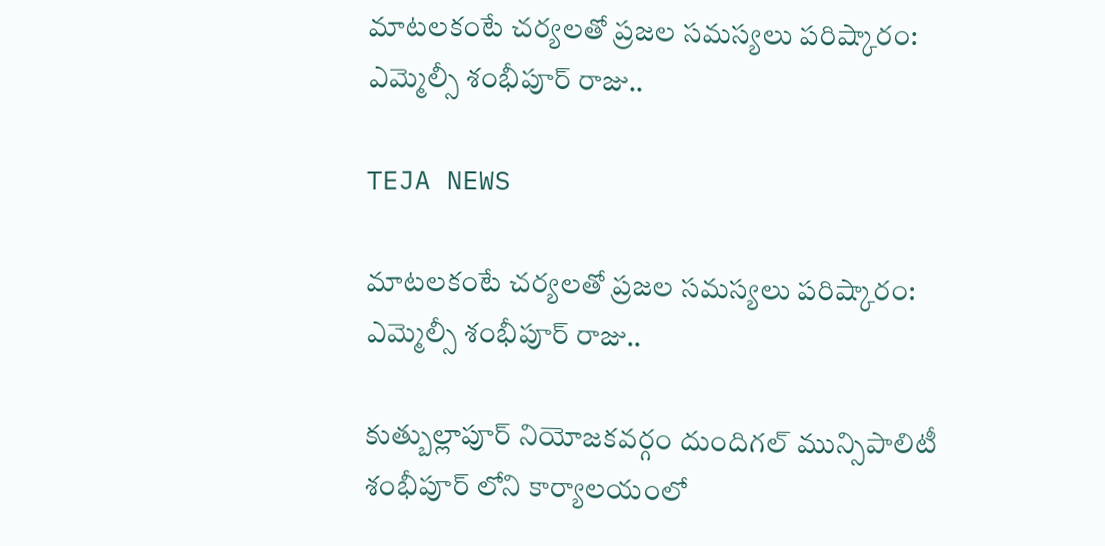మాటలకంటే చర్యలతో ప్రజల సమస్యలు పరిష్కారం: ఎమ్మెల్సీ శంభీపూర్ రాజు..

TEJA NEWS

మాటలకంటే చర్యలతో ప్రజల సమస్యలు పరిష్కారం: ఎమ్మెల్సీ శంభీపూర్ రాజు..

కుత్బుల్లాపూర్ నియోజకవర్గం దుందిగల్ మున్సిపాలిటీ శంభీపూర్ లోని కార్యాలయంలో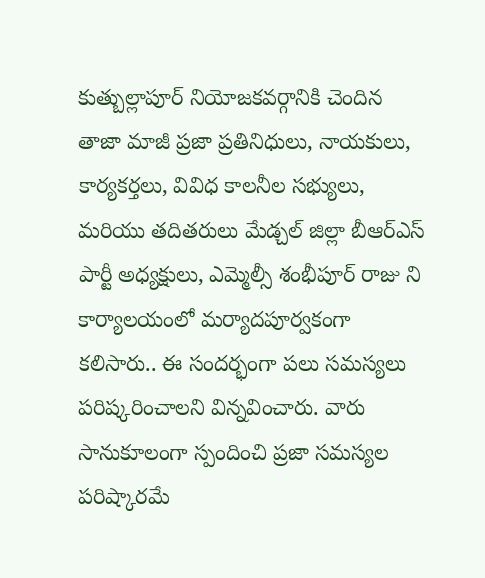కుత్బుల్లాపూర్ నియోజకవర్గానికి చెందిన తాజా మాజీ ప్రజా ప్రతినిధులు, నాయకులు, కార్యకర్తలు, వివిధ కాలనీల సభ్యులు, మరియు తదితరులు మేడ్చల్ జిల్లా బీఆర్ఎస్ పార్టీ అధ్యక్షులు, ఎమ్మెల్సీ శంభీపూర్ రాజు ని కార్యాలయంలో మర్యాదపూర్వకంగా కలిసారు.. ఈ సందర్భంగా పలు సమస్యలు పరిష్కరించాలని విన్నవించారు. వారు సానుకూలంగా స్పందించి ప్రజా సమస్యల పరిష్కారమే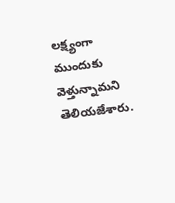లక్ష్యంగా ముందుకు వెళ్తున్నామని తెలియజేశారు.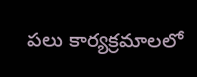పలు కార్యక్రమాలలో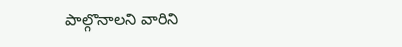పాల్గొనాలని వారిని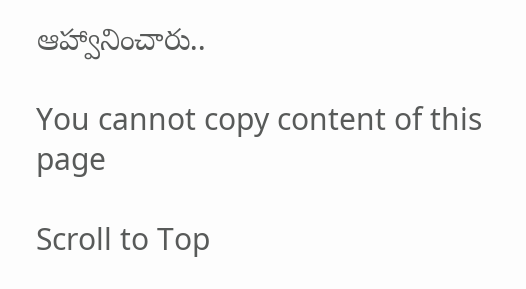ఆహ్వానించారు..

You cannot copy content of this page

Scroll to Top